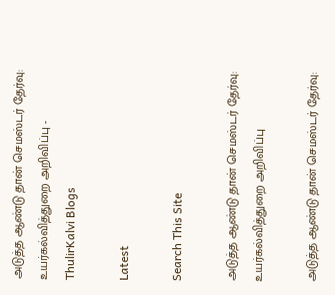அடுத்த ஆண்டு தான் செமஸ்டர் தேர்வு: உயர்கல்வித்துறை அறிவிப்பு - ThulirKalvi Blogs

Latest

Search This Site

அடுத்த ஆண்டு தான் செமஸ்டர் தேர்வு: உயர்கல்வித்துறை அறிவிப்பு

அடுத்த ஆண்டு தான் செமஸ்டர் தேர்வு: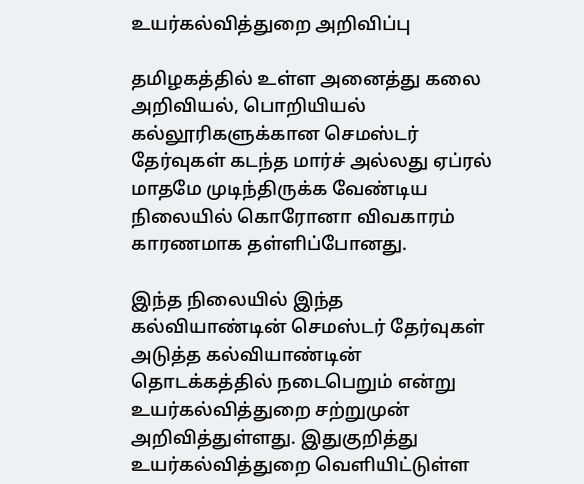உயர்கல்வித்துறை அறிவிப்பு

தமிழகத்தில் உள்ள அனைத்து கலை அறிவியல், பொறியியல் கல்லூரிகளுக்கான செமஸ்டர் தேர்வுகள் கடந்த மார்ச் அல்லது ஏப்ரல் மாதமே முடிந்திருக்க வேண்டிய நிலையில் கொரோனா விவகாரம் காரணமாக தள்ளிப்போனது.

இந்த நிலையில் இந்த கல்வியாண்டின் செமஸ்டர் தேர்வுகள் அடுத்த கல்வியாண்டின் தொடக்கத்தில் நடைபெறும் என்று உயர்கல்வித்துறை சற்றுமுன் அறிவித்துள்ளது. இதுகுறித்து உயர்கல்வித்துறை வெளியிட்டுள்ள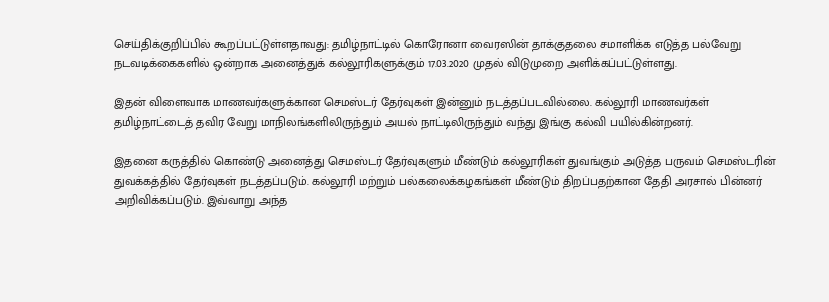செய்திக்குறிப்பில் கூறப்பட்டுள்ளதாவது: தமிழ்நாட்டில்‌ கொரோனா வைரஸின்‌ தாக்குதலை சமாளிக்க எடுத்த பல்வேறு நடவடிக்கைகளில்‌ ஒன்றாக அனைத்துக்‌ கல்லூரிகளுக்கும்‌ 17.03.2020 முதல்‌ விடுமுறை அளிக்கப்பட்டுள்ளது.

இதன்‌ விளைவாக மாணவர்களுக்கான செமஸ்டர்‌ தேர்வுகள்‌ இன்னும்‌ நடத்தப்படவில்லை. கல்லூரி மாணவர்கள்‌ தமிழ்நாட்டைத்‌ தவிர வேறு மாநிலங்களிலிருந்தும்‌ அயல்‌ நாட்டிலிருந்தும்‌ வந்து இங்கு கல்வி பயில்கின்றனர்‌.

இதனை கருத்தில்‌ கொண்டு அனைத்து செமஸ்டர்‌ தேர்வுகளும்‌ மீண்டும்‌ கல்லூரிகள்‌ துவங்கும்‌ அடுத்த பருவம்‌ செமஸ்டரின்‌ துவக்கத்தில்‌ தேர்வுகள்‌ நடத்தப்படும்‌. கல்லூரி மற்றும்‌ பல்கலைக்கழகங்கள்‌ மீண்டும்‌ திறப்பதற்கான தேதி அரசால்‌ பின்னர்‌ அறிவிக்கப்படும்‌. இவ்வாறு அந்த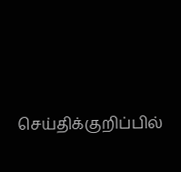செய்திக்குறிப்பில்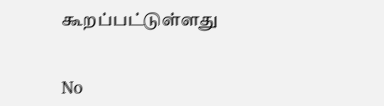கூறப்பட்டுள்ளது


No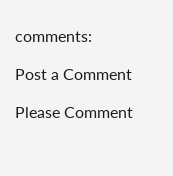comments:

Post a Comment

Please Comment